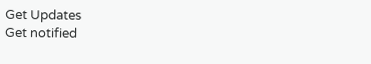Get Updates
Get notified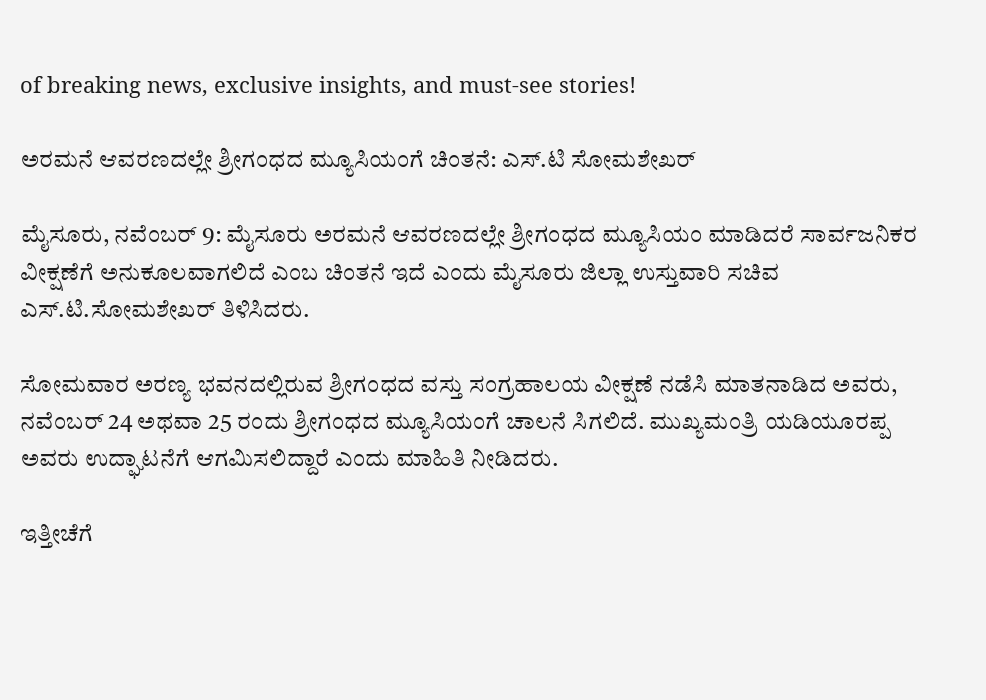of breaking news, exclusive insights, and must-see stories!

ಅರಮನೆ ಆವರಣದಲ್ಲೇ ಶ್ರೀಗಂಧದ ಮ್ಯೂಸಿಯಂಗೆ ಚಿಂತನೆ: ಎಸ್‌.ಟಿ ಸೋಮಶೇಖರ್

ಮೈಸೂರು, ನವೆಂಬರ್ 9: ಮೈಸೂರು ಅರಮನೆ ಆವರಣದಲ್ಲೇ ಶ್ರೀಗಂಧದ ಮ್ಯೂಸಿಯಂ ಮಾಡಿದರೆ ಸಾರ್ವಜನಿಕರ ವೀಕ್ಷಣೆಗೆ ಅನುಕೂಲವಾಗಲಿದೆ ಎಂಬ ಚಿಂತನೆ ಇದೆ ಎಂದು ಮೈಸೂರು ಜಿಲ್ಲಾ ಉಸ್ತುವಾರಿ ಸಚಿವ ಎಸ್.ಟಿ.ಸೋಮಶೇಖರ್ ತಿಳಿಸಿದರು.

ಸೋಮವಾರ ಅರಣ್ಯ ಭವನದಲ್ಲಿರುವ ಶ್ರೀಗಂಧದ ವಸ್ತು ಸಂಗ್ರಹಾಲಯ ವೀಕ್ಷಣೆ ನಡೆಸಿ ಮಾತನಾಡಿದ ಅವರು, ನವೆಂಬರ್ 24 ಅಥವಾ 25 ರಂದು ಶ್ರೀಗಂಧದ ಮ್ಯೂಸಿಯಂಗೆ ಚಾಲನೆ ಸಿಗಲಿದೆ. ಮುಖ್ಯಮಂತ್ರಿ ಯಡಿಯೂರಪ್ಪ ಅವರು ಉದ್ಘಾಟನೆಗೆ ಆಗಮಿಸಲಿದ್ದಾರೆ ಎಂದು ಮಾಹಿತಿ ನೀಡಿದರು.

ಇತ್ತೀಚೆಗೆ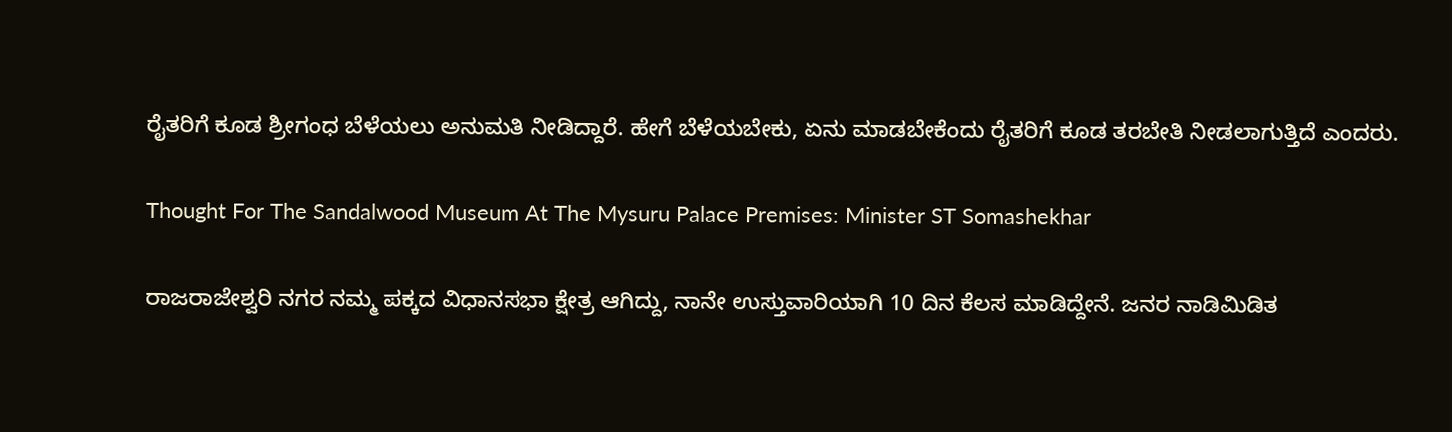ರೈತರಿಗೆ ಕೂಡ ಶ್ರೀಗಂಧ ಬೆಳೆಯಲು ಅನುಮತಿ ನೀಡಿದ್ದಾರೆ. ಹೇಗೆ ಬೆಳೆಯಬೇಕು, ಏನು ಮಾಡಬೇಕೆಂದು ರೈತರಿಗೆ ಕೂಡ ತರಬೇತಿ ನೀಡಲಾಗುತ್ತಿದೆ ಎಂದರು.

Thought For The Sandalwood Museum At The Mysuru Palace Premises: Minister ST Somashekhar

ರಾಜರಾಜೇಶ್ವರಿ ನಗರ ನಮ್ಮ ಪಕ್ಕದ ವಿಧಾನಸಭಾ ಕ್ಷೇತ್ರ ಆಗಿದ್ದು, ನಾನೇ ಉಸ್ತುವಾರಿಯಾಗಿ 10 ದಿನ ಕೆಲಸ ಮಾಡಿದ್ದೇನೆ. ಜನರ ನಾಡಿಮಿಡಿತ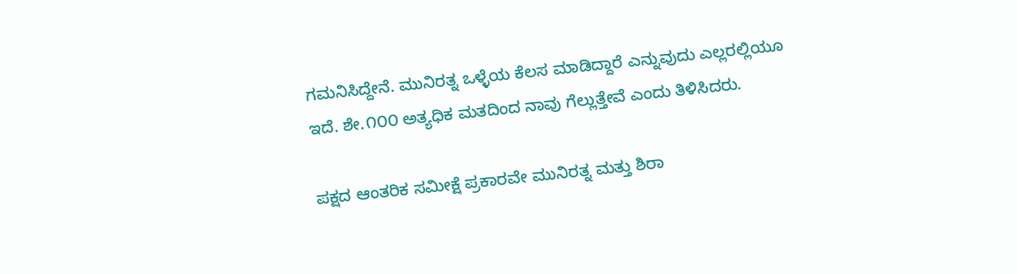ಗಮನಿಸಿದ್ದೇನೆ. ಮುನಿರತ್ನ ಒಳ್ಳೆಯ ಕೆಲಸ ಮಾಡಿದ್ದಾರೆ ಎನ್ನುವುದು ಎಲ್ಲರಲ್ಲಿಯೂ ಇದೆ. ಶೇ.೧೦೦ ಅತ್ಯಧಿಕ ಮತದಿಂದ ನಾವು ಗೆಲ್ಲುತ್ತೇವೆ ಎಂದು ತಿಳಿಸಿದರು.

ಪಕ್ಷದ ಆಂತರಿಕ ಸಮೀಕ್ಷೆ ಪ್ರಕಾರವೇ ಮುನಿರತ್ನ ಮತ್ತು ಶಿರಾ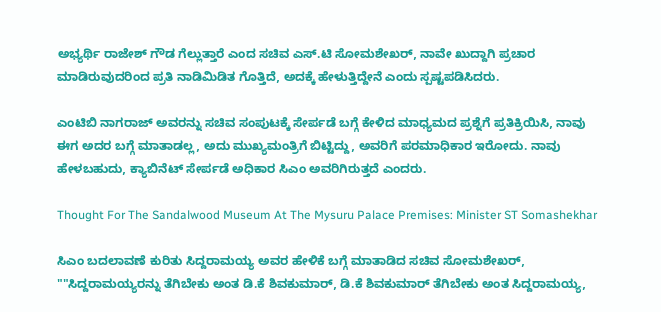ಅಭ್ಯರ್ಥಿ ರಾಜೇಶ್‌ ಗೌಡ ಗೆಲ್ಲುತ್ತಾರೆ ಎಂದ ಸಚಿವ ಎಸ್.ಟಿ ಸೋಮಶೇಖರ್, ನಾವೇ ಖುದ್ದಾಗಿ ಪ್ರಚಾರ ಮಾಡಿರುವುದರಿಂದ ಪ್ರತಿ ನಾಡಿಮಿಡಿತ ಗೊತ್ತಿದೆ, ಅದಕ್ಕೆ ಹೇಳುತ್ತಿದ್ದೇನೆ ಎಂದು ಸ್ಪಷ್ಟಪಡಿಸಿದರು.

ಎಂಟಿಬಿ ನಾಗರಾಜ್ ಅವರನ್ನು ಸಚಿವ ಸಂಪುಟಕ್ಕೆ ಸೇರ್ಪಡೆ ಬಗ್ಗೆ ಕೇಳಿದ ಮಾಧ್ಯಮದ ಪ್ರಶ್ನೆಗೆ ಪ್ರತಿಕ್ರಿಯಿಸಿ, ನಾವು ಈಗ ಅದರ ಬಗ್ಗೆ ಮಾತಾಡಲ್ಲ, ಅದು ಮುಖ್ಯಮಂತ್ರಿಗೆ ಬಿಟ್ಟಿದ್ದು, ಅವರಿಗೆ ಪರಮಾಧಿಕಾರ ಇರೋದು. ನಾವು ಹೇಳಬಹುದು, ಕ್ಯಾಬಿನೆಟ್ ಸೇರ್ಪಡೆ ಅಧಿಕಾರ ಸಿಎಂ ಅವರಿಗಿರುತ್ತದೆ ಎಂದರು.

Thought For The Sandalwood Museum At The Mysuru Palace Premises: Minister ST Somashekhar

ಸಿಎಂ ಬದಲಾವಣೆ ಕುರಿತು ಸಿದ್ದರಾಮಯ್ಯ ಅವರ ಹೇಳಿಕೆ ಬಗ್ಗೆ ಮಾತಾಡಿದ ಸಚಿವ ಸೋಮಶೇಖರ್, ""ಸಿದ್ದರಾಮಯ್ಯರನ್ನು ತೆಗಿಬೇಕು ಅಂತ ಡಿ.ಕೆ ಶಿವಕುಮಾರ್, ಡಿ.ಕೆ ಶಿವಕುಮಾರ್ ತೆಗಿಬೇಕು ಅಂತ ಸಿದ್ದರಾಮಯ್ಯ,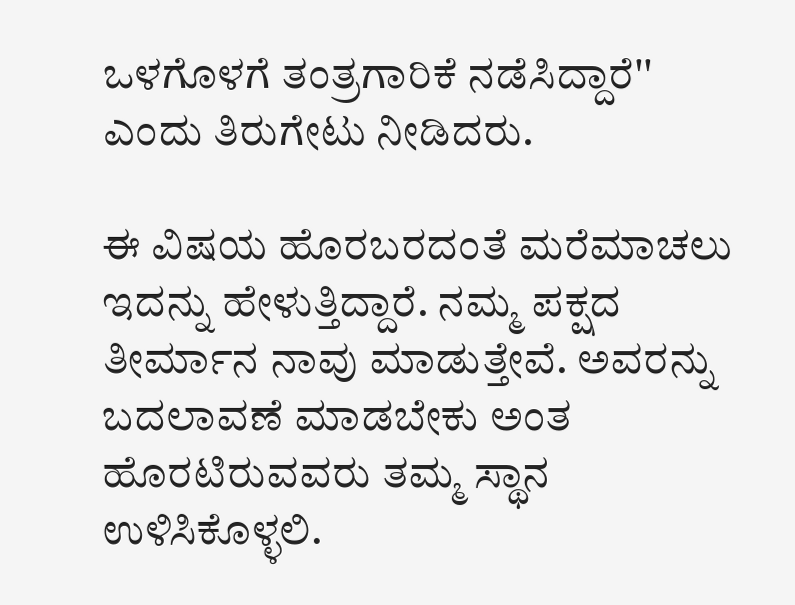ಒಳಗೊಳಗೆ ತಂತ್ರಗಾರಿಕೆ ನಡೆಸಿದ್ದಾರೆ'' ಎಂದು ತಿರುಗೇಟು ನೀಡಿದರು.

ಈ ವಿಷಯ ಹೊರಬರದಂತೆ ಮರೆಮಾಚಲು ಇದನ್ನು ಹೇಳುತ್ತಿದ್ದಾರೆ. ನಮ್ಮ ಪಕ್ಷದ ತೀರ್ಮಾನ ನಾವು ಮಾಡುತ್ತೇವೆ. ಅವರನ್ನು ಬದಲಾವಣೆ ಮಾಡಬೇಕು ಅಂತ ಹೊರಟಿರುವವರು ತಮ್ಮ ಸ್ಥಾನ ಉಳಿಸಿಕೊಳ್ಳಲಿ.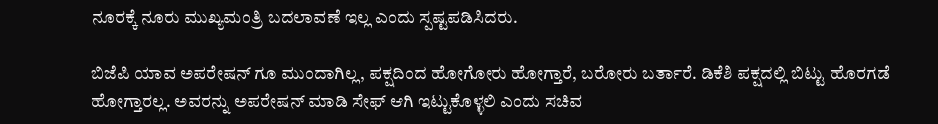ನೂರಕ್ಕೆ ನೂರು ಮುಖ್ಯಮಂತ್ರಿ ಬದಲಾವಣೆ ಇಲ್ಲ ಎಂದು ಸ್ಪಷ್ಟಪಡಿಸಿದರು.

ಬಿಜೆಪಿ ಯಾವ ಅಪರೇಷನ್ ಗೂ ಮುಂದಾಗಿಲ್ಲ, ಪಕ್ಷದಿಂದ ಹೋಗೋರು ಹೋಗ್ತಾರೆ, ಬರೋರು ಬರ್ತಾರೆ. ಡಿಕೆಶಿ ಪಕ್ಷದಲ್ಲಿ ಬಿಟ್ಟು ಹೊರಗಡೆ ಹೋಗ್ತಾರಲ್ಲ. ಅವರನ್ನು ಅಪರೇಷನ್ ಮಾಡಿ ಸೇಫ್‌ ಆಗಿ ಇಟ್ಟುಕೊಳ್ಳಲಿ ಎಂದು ಸಚಿವ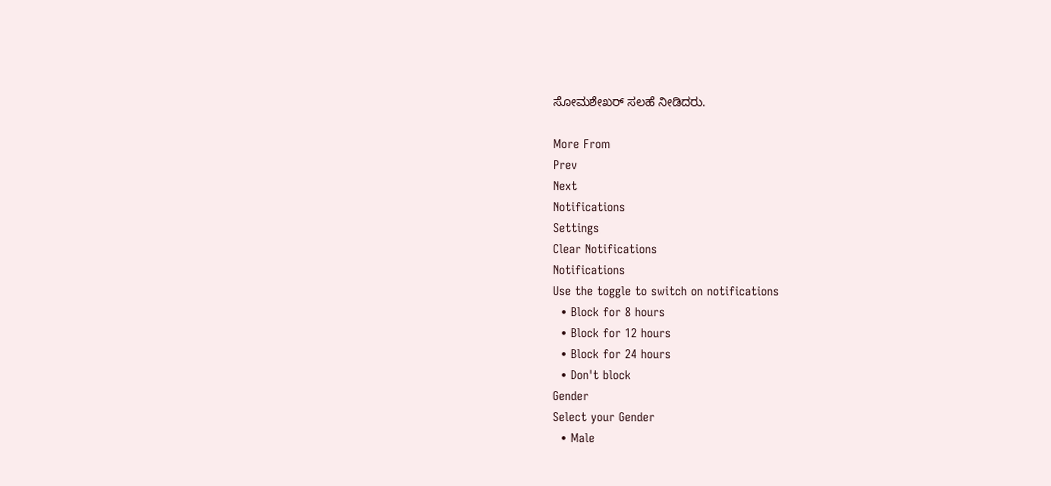ಸೋಮಶೇಖರ್ ಸಲಹೆ ನೀಡಿದರು.

More From
Prev
Next
Notifications
Settings
Clear Notifications
Notifications
Use the toggle to switch on notifications
  • Block for 8 hours
  • Block for 12 hours
  • Block for 24 hours
  • Don't block
Gender
Select your Gender
  • Male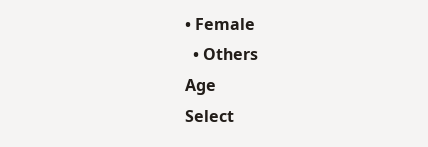• Female
  • Others
Age
Select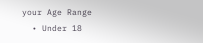your Age Range
  • Under 18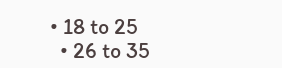• 18 to 25
  • 26 to 35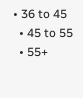• 36 to 45
  • 45 to 55
  • 55+